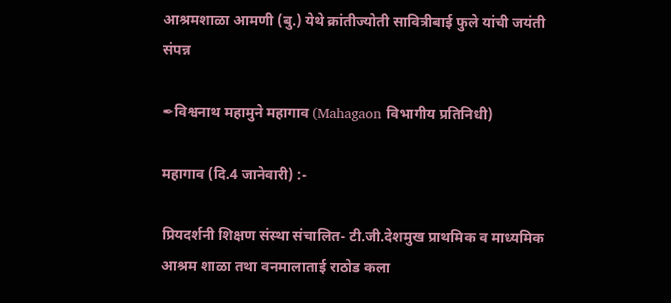आश्रमशाळा आमणी (बु.) येथे क्रांतीज्योती सावित्रीबाई फुले यांची जयंती संपन्न

✒विश्वनाथ महामुने महागाव (Mahagaon विभागीय प्रतिनिधी)

महागाव (दि.4 जानेवारी) :-

प्रियदर्शनी शिक्षण संस्था संचालित- टी.जी.देशमुख प्राथमिक व माध्यमिक आश्रम शाळा तथा वनमालाताई राठोड कला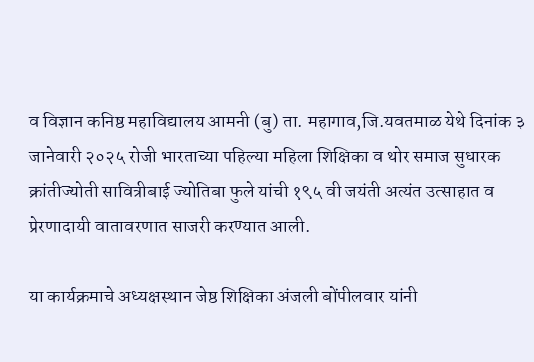व विज्ञान कनिष्ठ महाविद्यालय आमनी (बु) ता. महागाव,जि.यवतमाळ येथे दिनांक ३ जानेवारी २०२५ रोजी भारताच्या पहिल्या महिला शिक्षिका व थोर समाज सुधारक क्रांतीज्योती सावित्रीबाई ज्योतिबा फुले यांची १९५ वी जयंती अत्यंत उत्साहात व प्रेरणादायी वातावरणात साजरी करण्यात आली.

या कार्यक्रमाचे अध्यक्षस्थान जेष्ठ शिक्षिका अंजली बोंपीलवार यांनी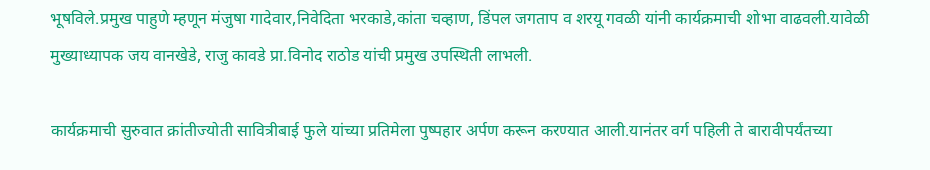भूषविले.प्रमुख पाहुणे म्हणून मंजुषा गादेवार,निवेदिता भरकाडे,कांता चव्हाण, डिंपल जगताप व शरयू गवळी यांनी कार्यक्रमाची शोभा वाढवली.यावेळी मुख्याध्यापक जय वानखेडे, राजु कावडे प्रा.विनोद राठोड यांची प्रमुख उपस्थिती लाभली.

कार्यक्रमाची सुरुवात क्रांतीज्योती सावित्रीबाई फुले यांच्या प्रतिमेला पुष्पहार अर्पण करून करण्यात आली.यानंतर वर्ग पहिली ते बारावीपर्यंतच्या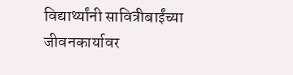विद्यार्थ्यांनी सावित्रीबाईंच्या जीवनकार्यावर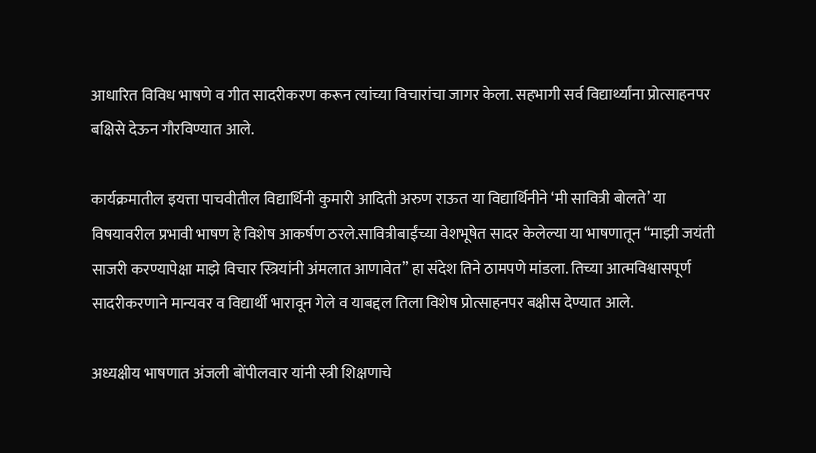आधारित विविध भाषणे व गीत सादरीकरण करून त्यांच्या विचारांचा जागर केला. सहभागी सर्व विद्यार्थ्यांना प्रोत्साहनपर बक्षिसे देऊन गौरविण्यात आले.

कार्यक्रमातील इयत्ता पाचवीतील विद्यार्थिनी कुमारी आदिती अरुण राऊत या विद्यार्थिनीने ‘मी सावित्री बोलते’ या विषयावरील प्रभावी भाषण हे विशेष आकर्षण ठरले.सावित्रीबाईंच्या वेशभूषेत सादर केलेल्या या भाषणातून “माझी जयंती साजरी करण्यापेक्षा माझे विचार स्त्रियांनी अंमलात आणावेत” हा संदेश तिने ठामपणे मांडला. तिच्या आत्मविश्वासपूर्ण सादरीकरणाने मान्यवर व विद्यार्थी भारावून गेले व याबद्दल तिला विशेष प्रोत्साहनपर बक्षीस देण्यात आले.

अध्यक्षीय भाषणात अंजली बोंपीलवार यांनी स्त्री शिक्षणाचे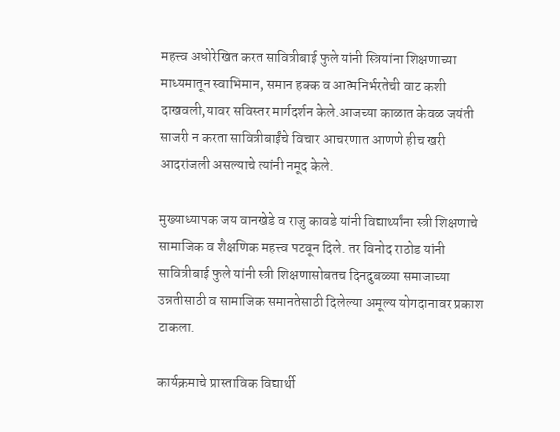महत्त्व अधोरेखित करत सावित्रीबाई फुले यांनी स्त्रियांना शिक्षणाच्या माध्यमातून स्वाभिमान, समान हक्क व आत्मनिर्भरतेची वाट कशी दाखवली,यावर सविस्तर मार्गदर्शन केले.आजच्या काळात केवळ जयंती साजरी न करता सावित्रीबाईंचे विचार आचरणात आणणे हीच खरी आदरांजली असल्याचे त्यांनी नमूद केले.

मुख्याध्यापक जय वानखेडे व राजु कावडे यांनी विद्यार्थ्यांना स्त्री शिक्षणाचे सामाजिक व शैक्षणिक महत्त्व पटवून दिले. तर विनोद राठोड यांनी सावित्रीबाई फुले यांनी स्त्री शिक्षणासोबतच दिनदुबळ्या समाजाच्या उन्नतीसाठी व सामाजिक समानतेसाठी दिलेल्या अमूल्य योगदानावर प्रकाश टाकला.

कार्यक्रमाचे प्रास्ताविक विद्यार्थी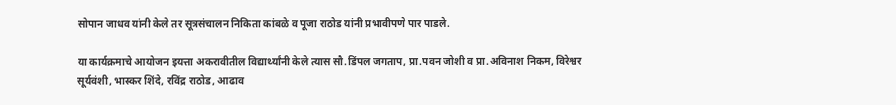सोपान जाधव यांनी केले तर सूत्रसंचालन निकिता कांबळे व पूजा राठोड यांनी प्रभावीपणे पार पाडले.

या कार्यक्रमाचे आयोजन इयत्ता अकरावीतील विद्यार्थ्यांनी केले त्यास सौ.डिंपल जगताप, प्रा.पवन जोशी व प्रा.अविनाश निकम, विरेश्वर सूर्यवंशी, भास्कर शिंदे, रविंद्र राठोड, आढाव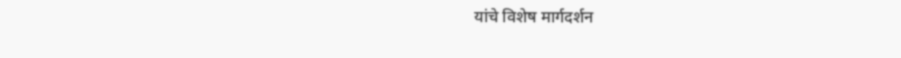यांचे विशेष मार्गदर्शन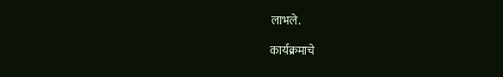लाभले.

कार्यक्रमाचे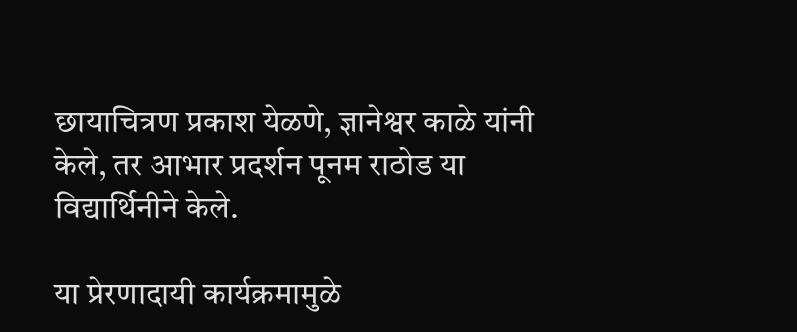छायाचित्रण प्रकाश येळणे, ज्ञानेश्वर काळे यांनी केले, तर आभार प्रदर्शन पूनम राठोड या विद्यार्थिनीने केले.

या प्रेरणादायी कार्यक्रमामुळे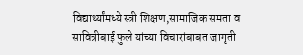विद्यार्थ्यांमध्ये स्त्री शिक्षण,सामाजिक समता व सावित्रीबाई फुले यांच्या विचारांबाबत जागृती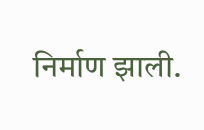निर्माण झाली.